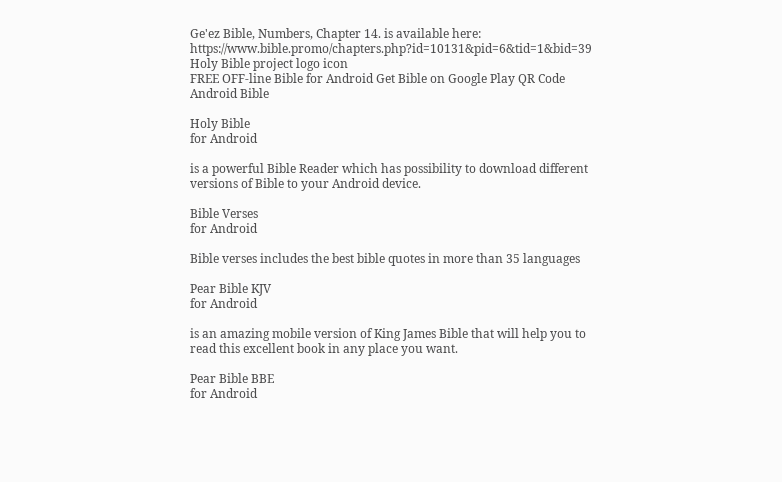Ge'ez Bible, Numbers, Chapter 14. is available here: https://www.bible.promo/chapters.php?id=10131&pid=6&tid=1&bid=39
Holy Bible project logo icon
FREE OFF-line Bible for Android Get Bible on Google Play QR Code Android Bible

Holy Bible
for Android

is a powerful Bible Reader which has possibility to download different versions of Bible to your Android device.

Bible Verses
for Android

Bible verses includes the best bible quotes in more than 35 languages

Pear Bible KJV
for Android

is an amazing mobile version of King James Bible that will help you to read this excellent book in any place you want.

Pear Bible BBE
for Android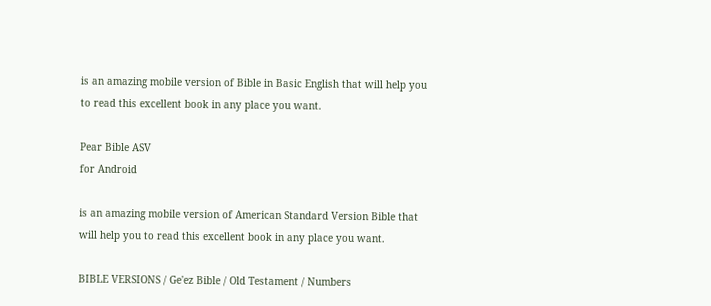is an amazing mobile version of Bible in Basic English that will help you to read this excellent book in any place you want.

Pear Bible ASV
for Android

is an amazing mobile version of American Standard Version Bible that will help you to read this excellent book in any place you want.

BIBLE VERSIONS / Ge'ez Bible / Old Testament / Numbers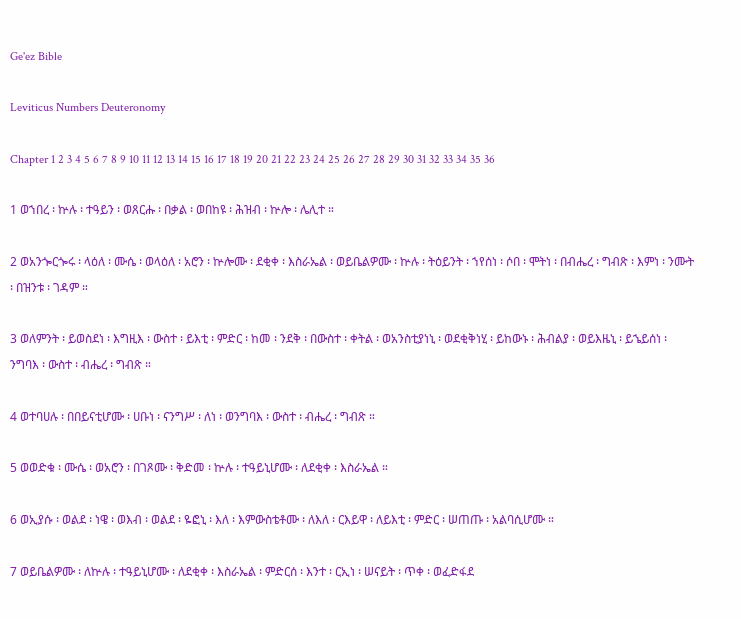Ge'ez Bible

Leviticus Numbers Deuteronomy

Chapter 1 2 3 4 5 6 7 8 9 10 11 12 13 14 15 16 17 18 19 20 21 22 23 24 25 26 27 28 29 30 31 32 33 34 35 36

1 ወኀበረ ፡ ኵሉ ፡ ተዓይን ፡ ወጸርሑ ፡ በቃል ፡ ወበከዩ ፡ ሕዝብ ፡ ኵሎ ፡ ሌሊተ ።

2 ወአንጐርጐሩ ፡ ላዕለ ፡ ሙሴ ፡ ወላዕለ ፡ አሮን ፡ ኵሎሙ ፡ ደቂቀ ፡ እስራኤል ፡ ወይቤልዎሙ ፡ ኵሉ ፡ ትዕይንት ፡ ኀየሰነ ፡ ሶበ ፡ ሞትነ ፡ በብሔረ ፡ ግብጽ ፡ እምነ ፡ ንሙት ፡ በዝንቱ ፡ ገዳም ።

3 ወለምንት ፡ ይወስደነ ፡ እግዚእ ፡ ውስተ ፡ ይእቲ ፡ ምድር ፡ ከመ ፡ ንደቅ ፡ በውስተ ፡ ቀትል ፡ ወአንስቲያነኒ ፡ ወደቂቅነሂ ፡ ይከውኑ ፡ ሕብልያ ፡ ወይእዜኒ ፡ ይኄይሰነ ፡ ንግባእ ፡ ውስተ ፡ ብሔረ ፡ ግብጽ ።

4 ወተባሀሉ ፡ በበይናቲሆሙ ፡ ሀቡነ ፡ ናንግሥ ፡ ለነ ፡ ወንግባእ ፡ ውስተ ፡ ብሔረ ፡ ግብጽ ።

5 ወወድቁ ፡ ሙሴ ፡ ወአሮን ፡ በገጾሙ ፡ ቅድመ ፡ ኵሉ ፡ ተዓይኒሆሙ ፡ ለደቂቀ ፡ እስራኤል ።

6 ወኢያሱ ፡ ወልደ ፡ ነዌ ፡ ወእብ ፡ ወልደ ፡ ዬፎኒ ፡ እለ ፡ እምውስቴቶሙ ፡ ለእለ ፡ ርእይዋ ፡ ለይእቲ ፡ ምድር ፡ ሠጠጡ ፡ አልባሲሆሙ ።

7 ወይቤልዎሙ ፡ ለኵሉ ፡ ተዓይኒሆሙ ፡ ለደቂቀ ፡ እስራኤል ፡ ምድርሰ ፡ እንተ ፡ ርኢነ ፡ ሠናይት ፡ ጥቀ ፡ ወፈድፋደ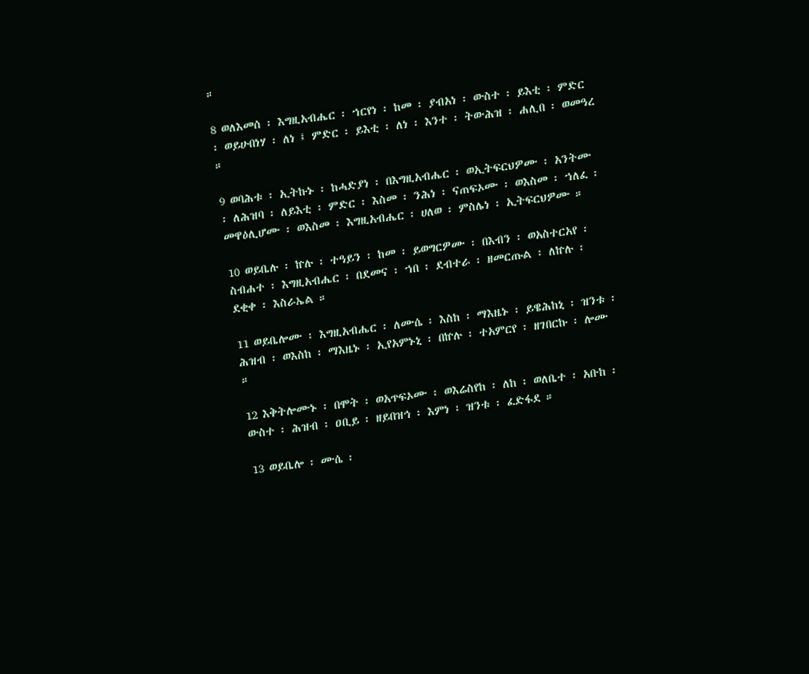።

8 ወለእመሰ ፡ እግዚአብሔር ፡ ኀርየነ ፡ ከመ ፡ ያብአነ ፡ ውስተ ፡ ይእቲ ፡ ምድር ፡ ወይሁበነሃ ፡ ለነ ፤ ምድር ፡ ይእቲ ፡ ለነ ፡ እንተ ፡ ትውሕዝ ፡ ሐሊበ ፡ ወመዓረ ።

9 ወባሕቱ ፡ ኢትኩኑ ፡ ከሓድያነ ፡ በእግዚአብሔር ፡ ወኢትፍርህዎሙ ፡ አንትሙ ፡ ለሕዝባ ፡ ለይእቲ ፡ ምድር ፡ እስመ ፡ ንሕነ ፡ ናጠፍኦሙ ፡ ወእስመ ፡ ኀለፈ ፡ መዋዕሊሆሙ ፡ ወእስመ ፡ እግዚአብሔር ፡ ሀለወ ፡ ምስሌነ ፡ ኢትፍርህዎሙ ።

10 ወይቤሉ ፡ ኵሉ ፡ ተዓይን ፡ ከመ ፡ ይወግርዎሙ ፡ በእብን ፡ ወአስተርአየ ፡ ስብሐተ ፡ እግዚአብሔር ፡ በደመና ፡ ኀበ ፡ ደብተራ ፡ ዘመርጡል ፡ ለኵሉ ፡ ደቂቀ ፡ እስራኤል ።

11 ወይቤሎሙ ፡ እግዚአብሔር ፡ ለሙሴ ፡ እስከ ፡ ማእዜኑ ፡ ይዌሕከኒ ፡ ዝንቱ ፡ ሕዝብ ፡ ወእስከ ፡ ማእዜኑ ፡ ኢየአምኑኒ ፡ በኵሉ ፡ ተአምርየ ፡ ዘገበርኩ ፡ ሎሙ ።

12 እቅትሎሙኑ ፡ በሞት ፡ ወአጥፍኦሙ ፡ ወእሬስየከ ፡ ለከ ፡ ወለቤተ ፡ አቡከ ፡ ውስተ ፡ ሕዝብ ፡ ዐቢይ ፡ ዘይበዝኅ ፡ እምነ ፡ ዝንቱ ፡ ፈድፋደ ።

13 ወይቤሎ ፡ ሙሴ ፡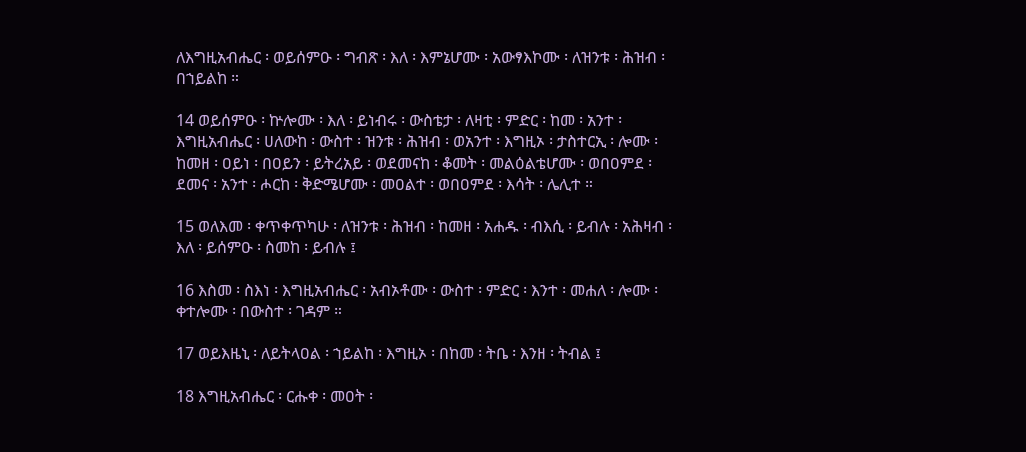ለእግዚአብሔር ፡ ወይሰምዑ ፡ ግብጽ ፡ እለ ፡ እምኔሆሙ ፡ አውፃእኮሙ ፡ ለዝንቱ ፡ ሕዝብ ፡ በኀይልከ ።

14 ወይሰምዑ ፡ ኵሎሙ ፡ እለ ፡ ይነብሩ ፡ ውስቴታ ፡ ለዛቲ ፡ ምድር ፡ ከመ ፡ አንተ ፡ እግዚአብሔር ፡ ሀለውከ ፡ ውስተ ፡ ዝንቱ ፡ ሕዝብ ፡ ወአንተ ፡ እግዚኦ ፡ ታስተርኢ ፡ ሎሙ ፡ ከመዘ ፡ ዐይነ ፡ በዐይን ፡ ይትረአይ ፡ ወደመናከ ፡ ቆመት ፡ መልዕልቴሆሙ ፡ ወበዐምደ ፡ ደመና ፡ አንተ ፡ ሖርከ ፡ ቅድሜሆሙ ፡ መዐልተ ፡ ወበዐምደ ፡ እሳት ፡ ሌሊተ ።

15 ወለእመ ፡ ቀጥቀጥካሁ ፡ ለዝንቱ ፡ ሕዝብ ፡ ከመዘ ፡ አሐዱ ፡ ብእሲ ፡ ይብሉ ፡ አሕዛብ ፡ እለ ፡ ይሰምዑ ፡ ስመከ ፡ ይብሉ ፤

16 እስመ ፡ ስእነ ፡ እግዚአብሔር ፡ አብኦቶሙ ፡ ውስተ ፡ ምድር ፡ እንተ ፡ መሐለ ፡ ሎሙ ፡ ቀተሎሙ ፡ በውስተ ፡ ገዳም ።

17 ወይእዜኒ ፡ ለይትላዐል ፡ ኀይልከ ፡ እግዚኦ ፡ በከመ ፡ ትቤ ፡ እንዘ ፡ ትብል ፤

18 እግዚአብሔር ፡ ርሑቀ ፡ መዐት ፡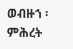ወብዙኀ ፡ ምሕረት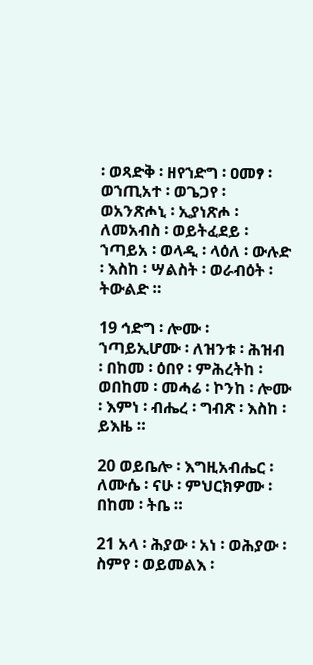፡ ወጻድቅ ፡ ዘየኀድግ ፡ ዐመፃ ፡ ወኀጢአተ ፡ ወጌጋየ ፡ ወአንጽሖኒ ፡ ኢያነጽሖ ፡ ለመአብስ ፡ ወይትፈደይ ፡ ኀጣይአ ፡ ወላዲ ፡ ላዕለ ፡ ውሉድ ፡ እስከ ፡ ሣልስት ፡ ወራብዕት ፡ ትውልድ ።

19 ኅድግ ፡ ሎሙ ፡ ኀጣይኢሆሙ ፡ ለዝንቱ ፡ ሕዝብ ፡ በከመ ፡ ዕበየ ፡ ምሕረትከ ፡ ወበከመ ፡ መሓሬ ፡ ኮንከ ፡ ሎሙ ፡ እምነ ፡ ብሔረ ፡ ግብጽ ፡ እስከ ፡ ይእዜ ።

20 ወይቤሎ ፡ እግዚአብሔር ፡ ለሙሴ ፡ ናሁ ፡ ምህርክዎሙ ፡ በከመ ፡ ትቤ ።

21 አላ ፡ ሕያው ፡ አነ ፡ ወሕያው ፡ ስምየ ፡ ወይመልእ ፡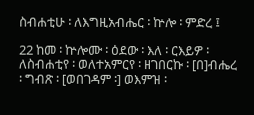ስብሐቲሁ ፡ ለእግዚአብሔር ፡ ኵሎ ፡ ምድረ ፤

22 ከመ ፡ ኵሎሙ ፡ ዕደው ፡ እለ ፡ ርእይዎ ፡ ለስብሐቲየ ፡ ወለተአምርየ ፡ ዘገበርኩ ፡ [በ]ብሔረ ፡ ግብጽ ፡ [ወበገዳም ፡] ወእምዝ ፡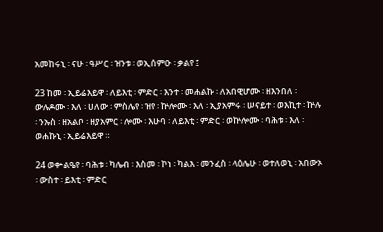አመከሩኒ ፡ ናሁ ፡ ዓሥር ፡ ዝንቱ ፡ ወኢሰምዑ ፡ ቃልየ ፤

23 ከመ ፡ ኢይሬእይዋ ፡ ለይእቲ ፡ ምድር ፡ እንተ ፡ መሐልኩ ፡ ለአበዊሆሙ ፡ ዘእንበለ ፡ ውሉዶሙ ፡ እለ ፡ ሀለው ፡ ምስሌየ ፡ ዝየ ፡ ኵሎሙ ፡ እለ ፡ ኢያአምሩ ፡ ሠናይተ ፡ ወእኪተ ፡ ኵሉ ፡ ንኡስ ፡ ዘአልቦ ፡ ዘያአምር ፡ ሎሙ ፡ እሁባ ፡ ለይእቲ ፡ ምድር ፡ ወኵሎሙ ፡ ባሕቱ ፡ እለ ፡ ወሐኩኒ ፡ ኢይሬእይዋ ።

24 ወቍልዔየ ፡ ባሕቱ ፡ ካሌብ ፡ እስመ ፡ ኮነ ፡ ካልእ ፡ መንፈስ ፡ ላዕሌሁ ፡ ወተለወኒ ፡ አበውኦ ፡ ውስተ ፡ ይእቲ ፡ ምድር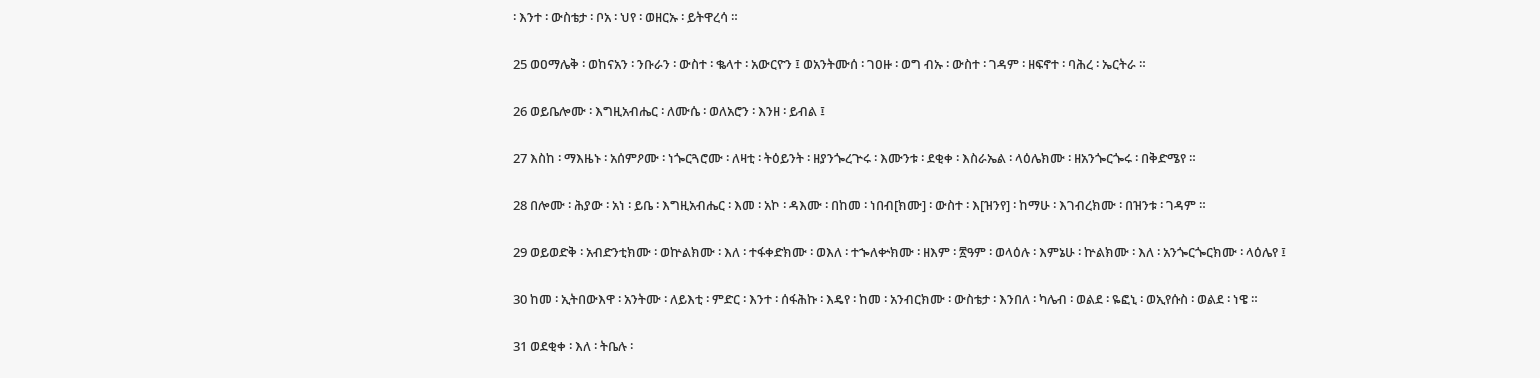፡ እንተ ፡ ውስቴታ ፡ ቦአ ፡ ህየ ፡ ወዘርኡ ፡ ይትዋረሳ ።

25 ወዐማሌቅ ፡ ወከናአን ፡ ንቡራን ፡ ውስተ ፡ ቈላተ ፡ አውርዮን ፤ ወአንትሙሰ ፡ ገዐዙ ፡ ወግ ብኡ ፡ ውስተ ፡ ገዳም ፡ ዘፍኖተ ፡ ባሕረ ፡ ኤርትራ ።

26 ወይቤሎሙ ፡ እግዚአብሔር ፡ ለሙሴ ፡ ወለአሮን ፡ እንዘ ፡ ይብል ፤

27 እስከ ፡ ማእዜኑ ፡ አሰምዖሙ ፡ ነጐርጓሮሙ ፡ ለዛቲ ፡ ትዕይንት ፡ ዘያንጐረጕሩ ፡ እሙንቱ ፡ ደቂቀ ፡ እስራኤል ፡ ላዕሌክሙ ፡ ዘአንጐርጐሩ ፡ በቅድሜየ ።

28 በሎሙ ፡ ሕያው ፡ አነ ፡ ይቤ ፡ እግዚአብሔር ፡ እመ ፡ አኮ ፡ ዳእሙ ፡ በከመ ፡ ነበብ[ክሙ] ፡ ውስተ ፡ እ[ዝንየ] ፡ ከማሁ ፡ እገብረክሙ ፡ በዝንቱ ፡ ገዳም ።

29 ወይወድቅ ፡ አብድንቲክሙ ፡ ወኵልክሙ ፡ እለ ፡ ተፋቀድክሙ ፡ ወእለ ፡ ተኈለቍክሙ ፡ ዘእም ፡ ፳ዓም ፡ ወላዕሉ ፡ እምኔሁ ፡ ኵልክሙ ፡ እለ ፡ አንጐርጐርክሙ ፡ ላዕሌየ ፤

30 ከመ ፡ ኢትበውእዋ ፡ አንትሙ ፡ ለይእቲ ፡ ምድር ፡ እንተ ፡ ሰፋሕኩ ፡ እዴየ ፡ ከመ ፡ አንብርክሙ ፡ ውስቴታ ፡ እንበለ ፡ ካሌብ ፡ ወልደ ፡ ዬፎኒ ፡ ወኢየሱስ ፡ ወልደ ፡ ነዌ ።

31 ወደቂቀ ፡ እለ ፡ ትቤሉ ፡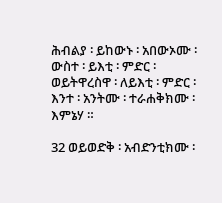ሕብልያ ፡ ይከውኑ ፡ አበውኦሙ ፡ ውስተ ፡ ይእቲ ፡ ምድር ፡ ወይትዋረስዋ ፡ ለይእቲ ፡ ምድር ፡ እንተ ፡ አንትሙ ፡ ተራሐቅክሙ ፡ እምኔሃ ።

32 ወይወድቅ ፡ አብድንቲክሙ ፡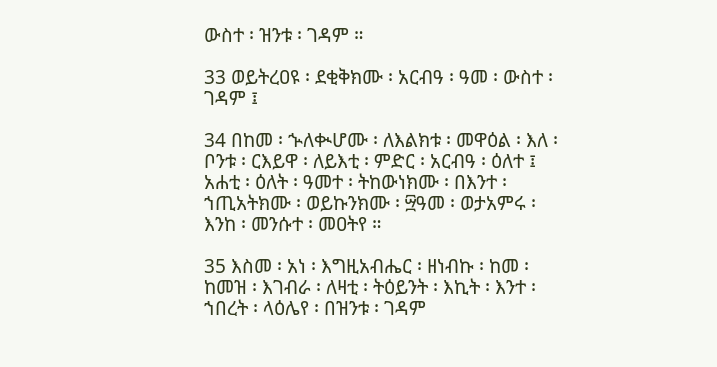ውስተ ፡ ዝንቱ ፡ ገዳም ።

33 ወይትረዐዩ ፡ ደቂቅክሙ ፡ አርብዓ ፡ ዓመ ፡ ውስተ ፡ ገዳም ፤

34 በከመ ፡ ኍለቊሆሙ ፡ ለእልክቱ ፡ መዋዕል ፡ እለ ፡ ቦንቱ ፡ ርእይዋ ፡ ለይእቲ ፡ ምድር ፡ አርብዓ ፡ ዕለተ ፤ አሐቲ ፡ ዕለት ፡ ዓመተ ፡ ትከውነክሙ ፡ በእንተ ፡ ኀጢአትክሙ ፡ ወይኩንክሙ ፡ ፵ዓመ ፡ ወታአምሩ ፡ እንከ ፡ መንሱተ ፡ መዐትየ ።

35 እስመ ፡ አነ ፡ እግዚአብሔር ፡ ዘነብኩ ፡ ከመ ፡ ከመዝ ፡ እገብራ ፡ ለዛቲ ፡ ትዕይንት ፡ እኪት ፡ እንተ ፡ ኀበረት ፡ ላዕሌየ ፡ በዝንቱ ፡ ገዳም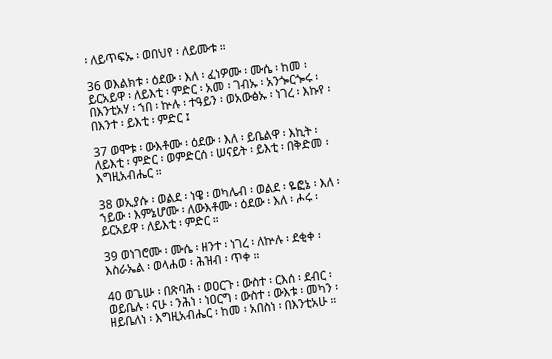፡ ለይጥፍኡ ፡ ወበህየ ፡ ለይሙቱ ።

36 ወእልክቱ ፡ ዕደው ፡ እለ ፡ ፈነዎሙ ፡ ሙሴ ፡ ከመ ፡ ይርአይዋ ፡ ለይእቲ ፡ ምድር ፡ አመ ፡ ገብኡ ፡ አንጐርጐሩ ፡ በእንቲአሃ ፡ ኀበ ፡ ኵሉ ፡ ተዓይን ፡ ወአውፅኡ ፡ ነገረ ፡ እኩየ ፡ በእንተ ፡ ይእቲ ፡ ምድር ፤

37 ወሞቱ ፡ ውእቶሙ ፡ ዕደው ፡ እለ ፡ ይቤልዋ ፡ እኪት ፡ ለይእቲ ፡ ምድር ፡ ወምድርሰ ፡ ሠናይት ፡ ይእቲ ፡ በቅድመ ፡ እግዚአብሔር ።

38 ወኢያሱ ፡ ወልደ ፡ ነዌ ፡ ወካሌብ ፡ ወልደ ፡ ዬፎኔ ፡ እለ ፡ ኀይው ፡ እምኔሆሙ ፡ ለውእቶሙ ፡ ዕደው ፡ እለ ፡ ሖሩ ፡ ይርአይዋ ፡ ለይእቲ ፡ ምድር ።

39 ወነገሮሙ ፡ ሙሴ ፡ ዘንተ ፡ ነገረ ፡ ለኵሉ ፡ ደቂቀ ፡ እስራኤል ፡ ወላሐወ ፡ ሕዝብ ፡ ጥቀ ።

40 ወጌሡ ፡ በጽባሕ ፡ ወዐርጉ ፡ ውስተ ፡ ርእሰ ፡ ደብር ፡ ወይቤሉ ፡ ናሁ ፡ ንሕነ ፡ ነዐርግ ፡ ውስተ ፡ ውእቱ ፡ መካን ፡ ዘይቤለነ ፡ እግዚአብሔር ፡ ከመ ፡ አበስነ ፡ በእንቲአሁ ።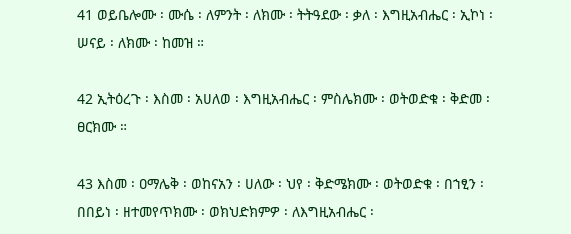41 ወይቤሎሙ ፡ ሙሴ ፡ ለምንት ፡ ለክሙ ፡ ትትዓደው ፡ ቃለ ፡ እግዚአብሔር ፡ ኢኮነ ፡ ሠናይ ፡ ለክሙ ፡ ከመዝ ።

42 ኢትዕረጉ ፡ እስመ ፡ አሀለወ ፡ እግዚአብሔር ፡ ምስሌክሙ ፡ ወትወድቁ ፡ ቅድመ ፡ ፀርክሙ ።

43 እስመ ፡ ዐማሌቅ ፡ ወከናአን ፡ ሀለው ፡ ህየ ፡ ቅድሜክሙ ፡ ወትወድቁ ፡ በኀፂን ፡ በበይነ ፡ ዘተመየጥክሙ ፡ ወክህድክምዎ ፡ ለእግዚአብሔር ፡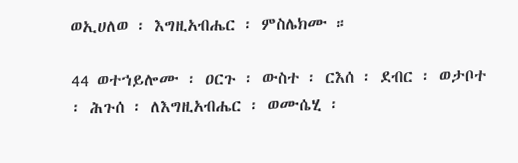ወኢሀለወ ፡ እግዚአብሔር ፡ ምስሌክሙ ።

44 ወተኀይሎሙ ፡ ዐርጉ ፡ ውስተ ፡ ርእሰ ፡ ደብር ፡ ወታቦተ ፡ ሕጉሰ ፡ ለእግዚአብሔር ፡ ወሙሴሂ ፡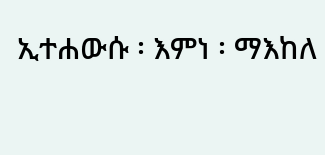ኢተሐውሱ ፡ እምነ ፡ ማእከለ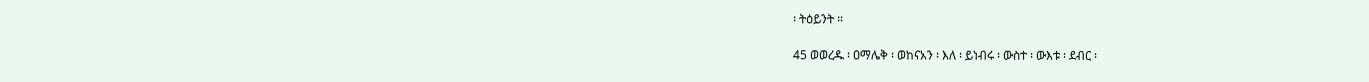፡ ትዕይንት ።

45 ወወረዱ ፡ ዐማሌቅ ፡ ወከናአን ፡ እለ ፡ ይነብሩ ፡ ውስተ ፡ ውእቱ ፡ ደብር ፡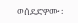ወሰደድዎሙ ፡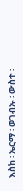እስከ ፡ ኤርማ ፡ ወገብኡ ፡ ውስተ ፡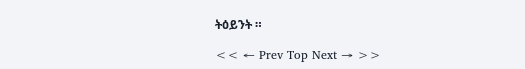ትዕይንት ።

<< ← Prev Top Next → >>